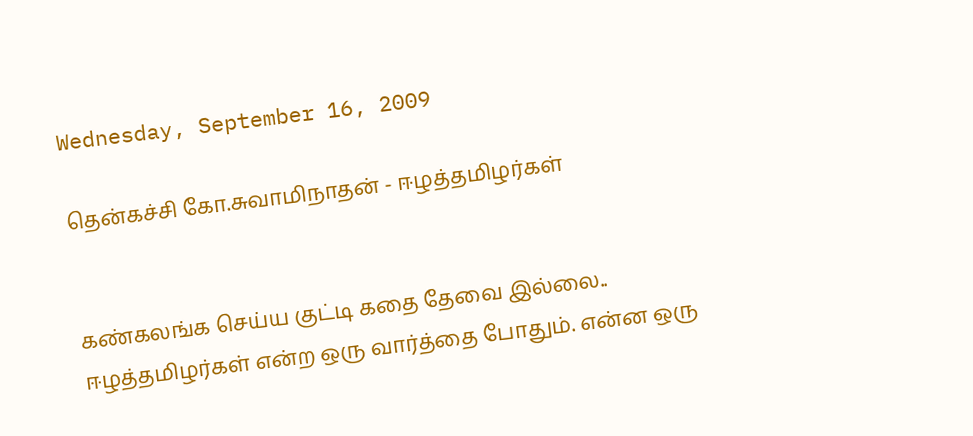Wednesday, September 16, 2009

தென்கச்சி கோ.சுவாமிநாதன் - ஈழத்தமிழர்கள்


கண்கலங்க செய்ய குட்டி கதை தேவை இல்லை.. ஈழத்தமிழர்கள் என்ற ஒரு வார்த்தை போதும். என்ன ஒரு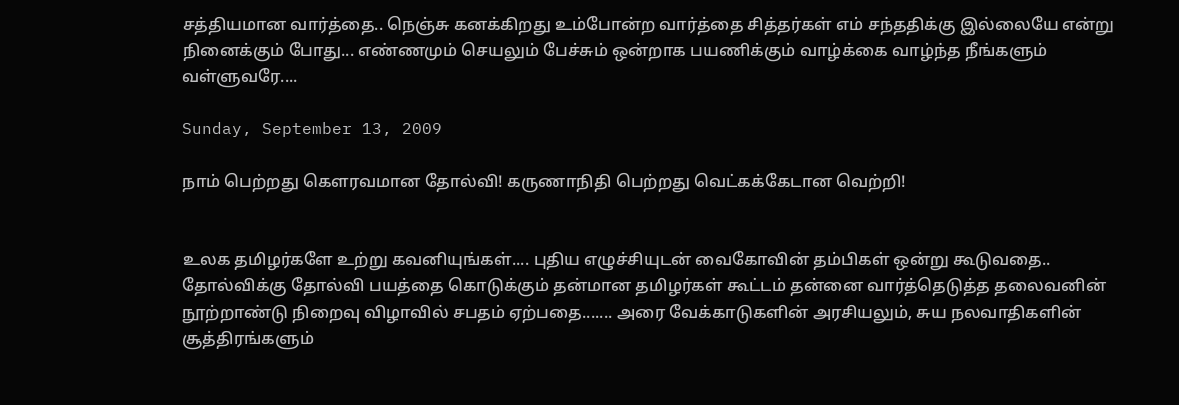சத்தியமான வார்த்தை.. நெஞ்சு கனக்கிறது உம்போன்ற வார்த்தை சித்தர்கள் எம் சந்ததிக்கு இல்லையே என்று நினைக்கும் போது... எண்ணமும் செயலும் பேச்சும் ஒன்றாக பயணிக்கும் வாழ்க்கை வாழ்ந்த நீங்களும் வள்ளுவரே....

Sunday, September 13, 2009

நாம் பெற்றது கெளரவமான தோல்வி! கருணாநிதி பெற்றது வெட்கக்கேடான வெற்றி!


உலக தமிழர்களே உற்று கவனியுங்கள்.... புதிய எழுச்சியுடன் வைகோவின் தம்பிகள் ஒன்று கூடுவதை.. தோல்விக்கு தோல்வி பயத்தை கொடுக்கும் தன்மான தமிழர்கள் கூட்டம் தன்னை வார்த்தெடுத்த தலைவனின் நூற்றாண்டு நிறைவு விழாவில் சபதம் ஏற்பதை....... அரை வேக்காடுகளின் அரசியலும், சுய நலவாதிகளின் சூத்திரங்களும்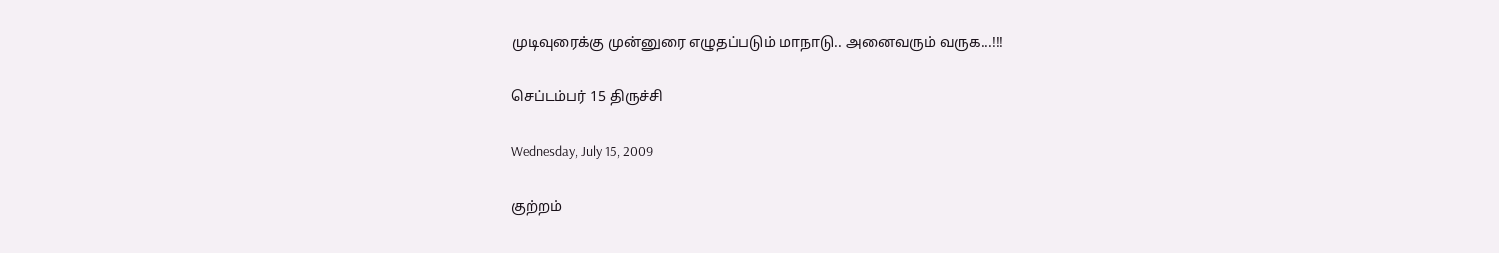முடிவுரைக்கு முன்னுரை எழுதப்படும் மாநாடு.. அனைவரும் வருக...!!!

செப்டம்பர் 15 திருச்சி

Wednesday, July 15, 2009

குற்ற‌ம்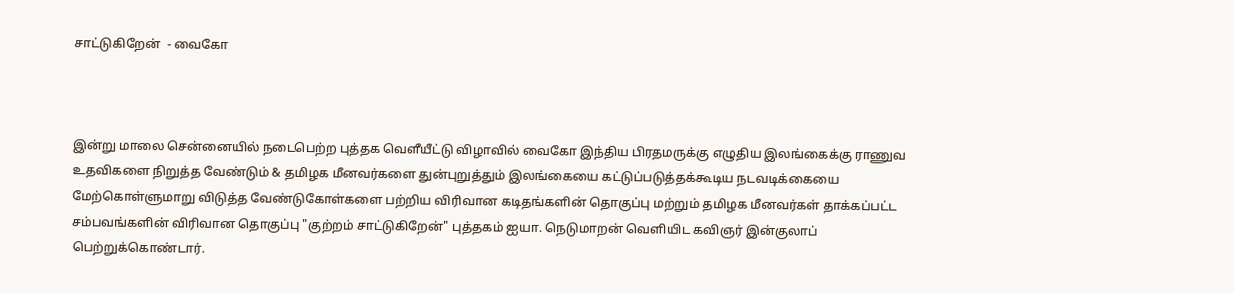சாட்டுகிறேன் ‍ - வைகோ



இன்று மாலை சென்னையில் ந‌டைபெற்ற புத்த‌க‌ வெளீயீட்டு விழாவில் வைகோ இந்திய‌ பிர‌த‌ம‌ருக்கு எழுதிய‌ இல‌ங்கைக்கு ராணுவ உத‌விக‌ளை நிறுத்த‌ வேண்டும் & த‌மிழ‌க‌ மீனவ‌ர்க‌ளை துன்புறுத்தும் இல‌ங்கையை க‌ட்டுப்ப‌டுத்த‌க்கூடிய‌ ந‌ட‌வ‌டிக்கையை மேற்கொள்ளுமாறு விடுத்த‌ வேண்டுகோள்க‌ளை ப‌ற்றிய‌ விரிவான‌ கடித‌ங்க‌ளின் தொகுப்பு ம‌ற்றும் த‌மிழ‌க‌ மீன‌வ‌ர்க‌ள் தாக்க‌ப்ப‌ட்ட‌ ச‌ம்ப‌வ‌ங்க‌ளின் விரிவான‌ தொகுப்பு "குற்ற‌ம் சாட்டுகிறேன்" புத்த‌க‌ம் ஐயா. நெடுமாற‌ன் வெளியிட‌ க‌விஞ‌ர் இன்குலாப் பெற்றுக்கொண்டார்.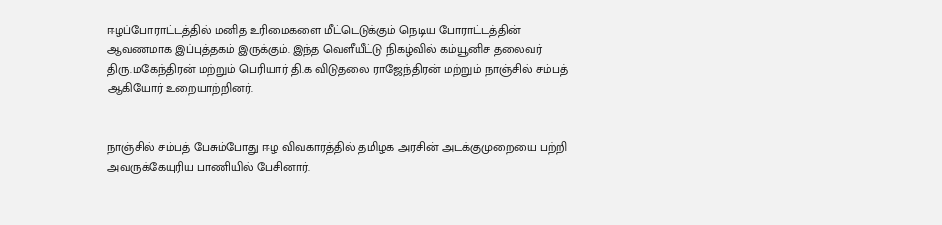ஈழ‌ப்போராட்ட‌த்தில் ம‌னித‌ உரிமைக‌ளை மீட்டெடுக்கும் நெடிய‌ போராட்ட‌த்தின் ஆவ‌ண‌மாக‌ இப்புத்த‌க‌ம் இருக்கும். இந்த‌ வெளீயீட்டு நிக‌ழ்வில் க‌ம்யூனிச‌ த‌லைவ‌ர் திரு.மகேந்திர‌ன் ம‌ற்றும் பெரியார் தி.க‌ விடுத‌லை ராஜேந்திர‌ன் ம‌ற்றும் நாஞ்சில் ச‌ம்ப‌த் ஆகியோர் உறையாற்றின‌ர்.


நாஞ்சில் ச‌ம்ப‌த் பேசும்போது ஈழ‌ விவ‌கார‌த்தில் த‌மிழ‌க‌ அர‌சின் அட‌க்குமுறையை ப‌ற்றி அவ‌ருக்கேயுரிய‌ பாணியில் பேசினார்.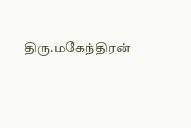திரு.மகேந்திர‌ன்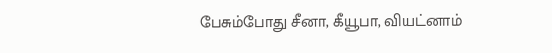பேசும்போது சீனா, கீயூபா, விய‌ட்னாம்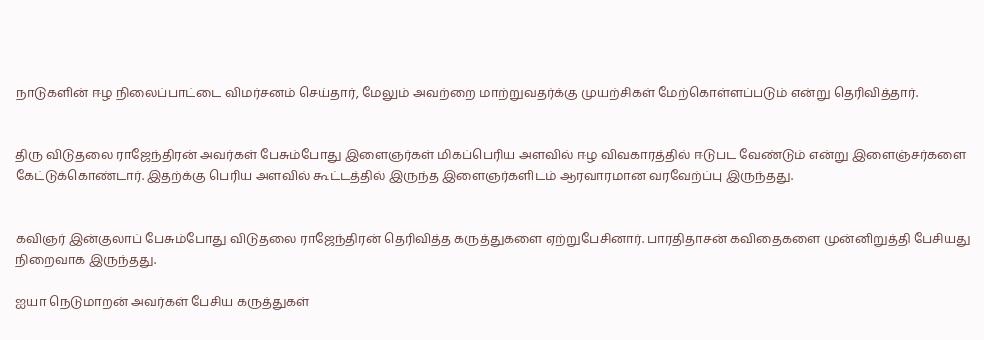நாடுக‌ளின் ஈழ‌ நிலைப்பாட்டை விம‌ர்ச‌ன‌ம் செய்தார், மேலும் அவ‌ற்றை மாற்றுவ‌த‌ர்க்கு முய‌ற்சிக‌ள் மேற்கொள்ள‌ப்ப‌டும் என்று தெரிவித்தார்.


திரு விடுத‌லை ராஜேந்திர‌ன் அவ‌ர்க‌ள் பேசும்போது இளைஞ‌ர்க‌ள் மிக‌ப்பெரிய‌ அள‌வில் ஈழ‌ விவ‌கார‌த்தில் ஈடுப‌ட‌ வேண்டும் என்று இளைஞ்ச‌ர்க‌ளை கேட்டுக்கொண்டார். இத‌ற்க்கு பெரிய‌ அள‌வில் கூட்ட‌த்தில் இருந்த‌ இளைஞ‌ர்க‌ளிட‌ம் ஆர‌வார‌மான‌ வ‌ர‌வேற்ப்பு இருந்த‌து.


க‌விஞ‌ர் இன்குலாப் பேசும்போது விடுத‌லை ராஜேந்திர‌ன் தெரிவித்த‌ க‌ருத்துக‌ளை ஏற்றுபேசினார். பார‌திதாச‌ன் க‌விதைக‌ளை முன்னிறுத்தி பேசிய‌து நிறைவாக‌ இருந்த‌து.

ஐயா நெடுமாற‌ன் அவ‌ர்க‌ள் பேசிய‌ க‌ருத்துக‌ள்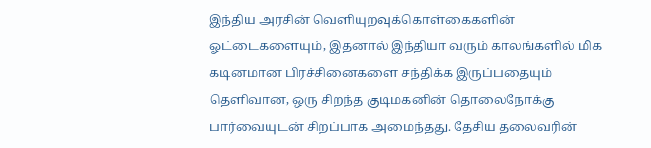இந்திய‌ அர‌சின் வெளியுற‌வுக்கொள்கைக‌ளின் ஓட்டைக‌ளையும், இத‌னால் இந்தியா வ‌ரும் கால‌ங்க‌ளில் மிக‌ க‌டின‌மான‌ பிர‌ச்சினைக‌ளை ச‌ந்திக்க‌ இருப்ப‌தையும் தெளிவான‌, ஒரு சிற‌ந்த‌ குடிம‌க‌னின் தொலைநோக்கு பார்வையுட‌ன் சிற‌ப்பாக‌ அமைந்த‌து. தேசிய‌ த‌லைவ‌ரின்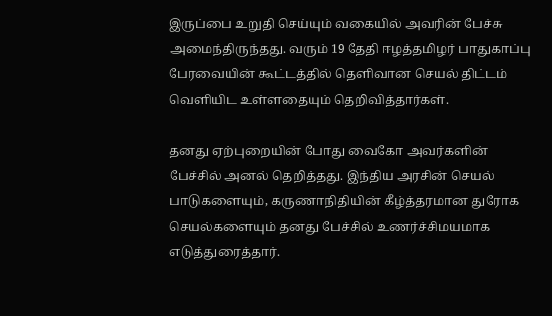இருப்பை உறுதி செய்யும் வ‌கையில் அவ‌ரின் பேச்சு அமைந்திருந்த‌து. வ‌ரும் 19 தேதி ஈழ‌த்த‌மிழ‌ர் பாதுகாப்பு பேர‌வையின் கூட்ட‌த்தில் தெளிவான‌ செய‌ல் திட்ட‌ம் வெளியிட‌ உள்ள‌தையும் தெறிவித்தார்க‌ள்.

த‌ன‌து ஏற்புறையின் போது வைகோ அவ‌ர்க‌ளின் பேச்சில் அன‌ல் தெறித்த‌து. இந்திய‌ அர‌சின் செய‌ல் பாடுக‌ளையும், க‌ருணாநிதியின் கீழ்த்த‌ர‌மான‌ துரோக‌ செய‌ல்க‌ளையும் த‌ன‌து பேச்சில் உண‌ர்ச்சிம‌ய‌மாக‌ எடுத்துரைத்தார்.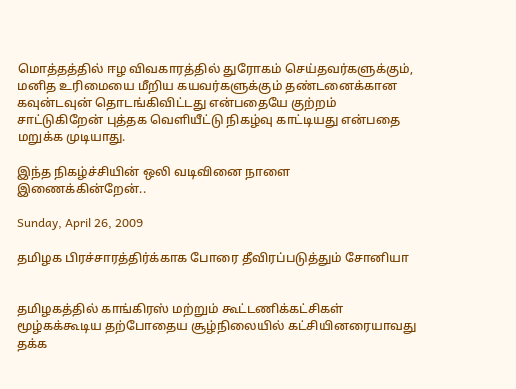மொத்த‌த்தில் ஈழ‌ விவ‌கார‌த்தில் துரோக‌ம் செய்த‌வ‌ர்க‌ளுக்கும், ம‌னித‌ உரிமையை மீறிய‌ க‌ய‌வ‌ர்க‌ளுக்கும் த‌ண்ட‌னைக்கான‌ க‌வுன்ட‌வுன் தொட‌ங்கிவிட்ட‌து என்ப‌தையே குற்ற‌ம் சாட்டுகிறேன் புத்த‌க‌ வெளியீட்டு நிக‌ழ்வு காட்டிய‌து என்ப‌தை ம‌றுக்க‌ முடியாது.

இந்த‌ நிக‌ழ்ச்சியின் ஒலி வ‌டிவினை நாளை இணைக்கின்றேன்..

Sunday, April 26, 2009

த‌மிழ‌க‌ பிர‌ச்சார‌த்திர்க்காக‌ போரை தீவிர‌ப்ப‌டுத்தும் சோனியா


த‌மிழ‌க‌த்தில் காங்கிர‌ஸ் ம‌ற்றும் கூட்ட‌ணிக்க‌ட்சிக‌ள் மூழ்க‌‌க்கூடிய‌ த‌ற்போதைய‌ சூழ்நிலையில் க‌ட்சியின‌ரையாவ‌து த‌க்க‌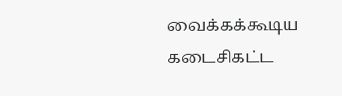வைக்க‌க்கூடிய‌ க‌டைசிக‌ட்ட‌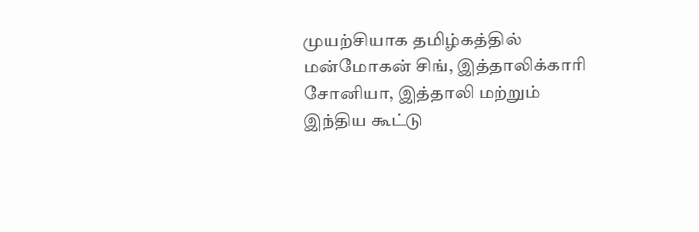முய‌ற்சியாக‌ த‌மிழ்க‌த்தில் ம‌ன்மோக‌ன் சிங், இத்தாலிக்காரி சோனியா, இத்தாலி ம‌ற்றும் இந்திய‌ கூட்டு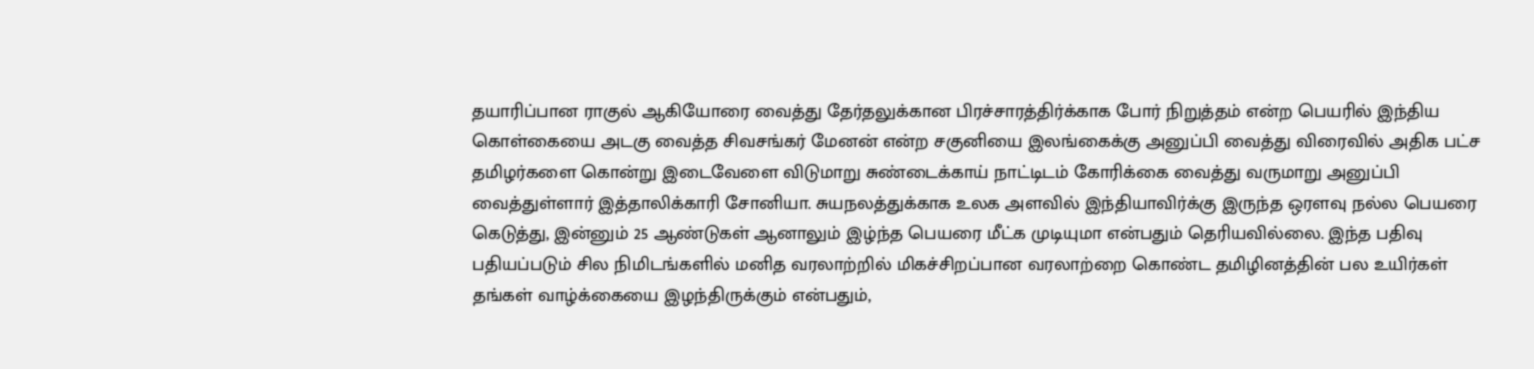த‌யாரிப்பான‌ ராகுல் ஆகியோரை வைத்து தேர்த‌லுக்கான‌ பிரச்சார‌த்திர்க்காக‌ போர் நிறுத்த‌ம் என்ற‌ பெய‌ரில் இந்திய‌ கொள்கையை அட‌கு வைத்த‌ சிவ‌ச‌ங்க‌ர் மேன‌ன் என்ற‌ ச‌குனியை இல‌ங்கைக்கு அனுப்பி வைத்து விரைவில் அதிக‌ ப‌ட்ச‌ த‌மிழ‌ர்க‌ளை கொன்று இடைவேளை விடுமாறு சுண்டைக்காய் நாட்டிட‌ம் கோரிக்கை வைத்து வ‌ருமாறு அனுப்பி வைத்துள்ளார் இத்தாலிக்காரி சோனியா. சுய‌ந‌ல‌த்துக்காக‌ உல‌க‌ அள‌வில் இந்தியாவிர்க்கு இருந்த‌ ஒர‌ளவு ந‌ல்ல‌ பெய‌ரை கெடுத்து, இன்னும் 25 ஆண்டுக‌ள் ஆனாலும் இழ்ந்த‌ பெய‌ரை மீட்க‌ முடியுமா என்ப‌தும் தெரிய‌வில்லை. இந்த‌ ப‌திவு ப‌திய‌ப்ப‌டும் சில‌ நிமிட‌ங்க‌ளில் ம‌னித‌ வ‌ர‌லாற்றில் மிக‌ச்சிற‌ப்பான‌ வ‌ர‌லாற்றை கொண்ட‌ த‌மிழின‌த்தின் பல‌ உயிர்க‌ள் த‌ங்க‌ள் வாழ்க்கையை இழ‌ந்திருக்கும் என்பதும்,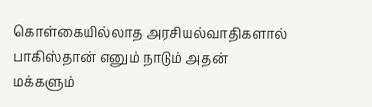கொள்கையில்லாத‌ அர‌சிய‌ல்வாதிக‌ளால் பாகிஸ்தான் எனும் நாடும் அத‌ன் ம‌க்க‌ளும்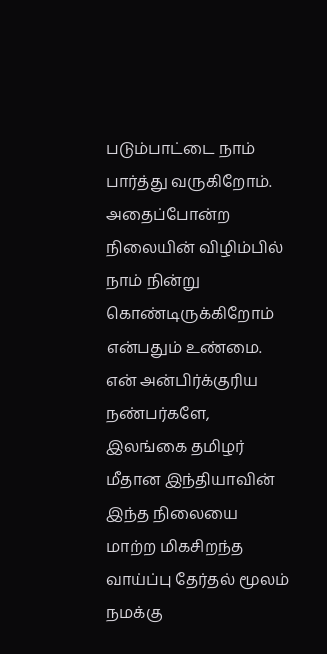ப‌டும்பாட்டை நாம் பார்த்து வ‌ருகிறோம். அதைப்போன்ற‌ நிலையின் விழிம்பில் நாம் நின்று கொண்டிருக்கிறோம் என்ப‌தும் உண்மை.
என் அன்பிர்க்குரிய‌ ந‌ண்ப‌ர்க‌ளே, இல‌ங்கை த‌மிழர் மீதான‌ இந்தியாவின் இந்த‌ நிலையை மாற்ற‌ மிக‌சிற‌ந்த‌ வாய்ப்பு தேர்த‌ல் மூல‌ம் ந‌ம‌க்கு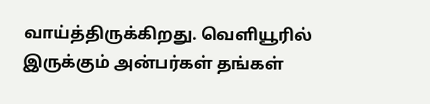வாய்த்திருக்கிற‌து. வெளியூரில் இருக்கும் அன்ப‌ர்க‌ள் த‌ங்க‌ள்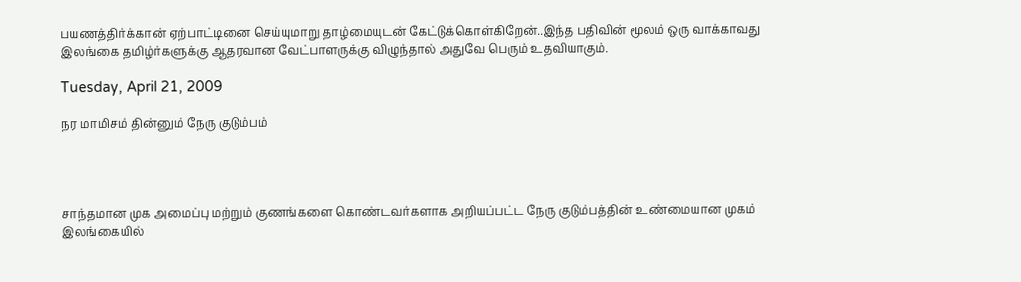ப‌யண‌த்திர்க்கான் ஏற்பாட்டினை செய்யுமாறு தாழ்மையுட‌ன் கேட்டுக்கொள்கிறேன்..இந்த‌ ப‌திவின் மூல‌ம் ஒரு வாக்காவது இல‌ங்கை த‌மிழ்ர்க‌ளுக்கு ஆத‌ர‌வான‌ வேட்பாள‌ருக்கு விழுந்தால் அதுவே பெரும் உத‌வியாகும்.

Tuesday, April 21, 2009

ந‌ர‌ மாமிச‌ம் தின்னும் நேரு குடும்ப‌ம்




சாந்த‌மான‌ முக‌ அமைப்பு ம‌ற்றும் குண‌ங்க‌ளை கொண்ட‌வ‌ர்க‌ளாக‌ அறிய‌ப்ப‌ட்ட‌ நேரு குடும்ப‌த்தின் உண்மையான‌ முக‌ம் இல‌ங்கையில்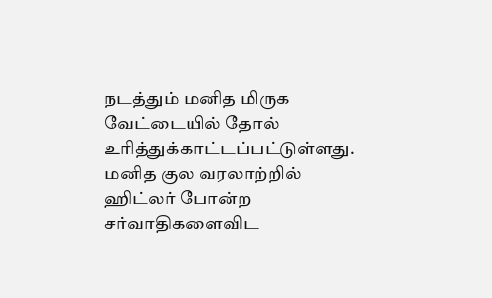ந‌டத்தும் ம‌னித‌ மிருக‌ வேட்டையில் தோல் உரித்துக்காட்ட‌ப்ப‌ட்டுள்ள‌து. ம‌னித‌ குல‌ வ‌ர‌லாற்றில் ஹிட்ல‌ர் போன்ற‌ ச‌ர்வாதிக‌ளைவிட‌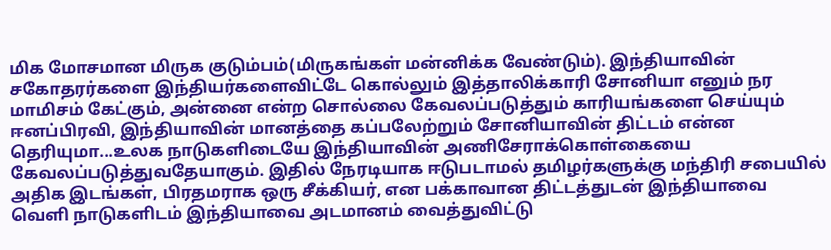மிக‌ மோச‌மான‌ மிருக‌ குடும்ப‌ம்(மிருக‌ங்க‌ள் ம‌ன்னிக்க‌ வேண்டும்). இந்தியாவின் ச‌கோத‌ர‌ர்க‌ளை இந்திய‌ர்க‌ளைவிட்டே கொல்லும் இத்தாலிக்காரி சோனியா எனும் ந‌ர‌ மாமிச‌ம் கேட்கும், அன்னை என்ற‌ சொல்லை கேவ‌ல‌ப்ப‌டுத்தும் காரிய‌ங்க‌ளை செய்யும் ஈன‌ப்பிர‌வி, இந்தியாவின் மான‌த்தை க‌ப்ப‌லேற்றும் சோனியாவின் திட்ட‌ம் என்ன‌ தெரியுமா...உல‌க‌ நாடுக‌ளிடையே இந்தியாவின் அணிசேராக்கொள்கையை கேவ‌ல‌ப்ப‌டுத்துவ‌தேயாகும். இதில் நேர‌டியாக‌ ஈடுபடாம‌ல் த‌மிழ‌‌ர்க‌ளுக்கு ம‌ந்திரி ச‌பையில் அதிக‌ இட‌ங்க‌ள், பிர‌த‌ம‌ராக‌ ஒரு சீக்கிய‌ர், என‌ ப‌க்காவான‌ திட்ட‌த்துட‌ன் இந்தியாவை வெளி நாடுக‌ளிட‌ம் இந்தியாவை அட‌மான‌ம் வைத்துவிட்டு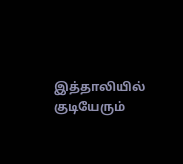இத்தாலியில் குடியேரும்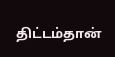திட்ட‌ம்தான்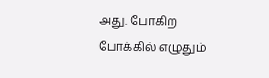அது. போகிற‌ போக்கில் எழுதும்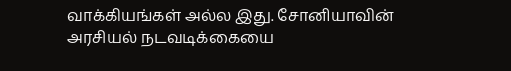வாக்கிய‌ங்க‌ள் அல்ல‌ இது. சோனியாவின் அர‌சிய‌ல் ந‌ட‌வ‌டிக்கையை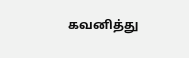க‌வ‌னித்து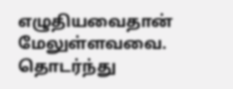எழுதிய‌வைதான் மேலுள்ளவ‌‌வை. தொட‌ர்ந்து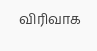விரிவாக‌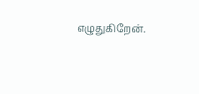எழுதுகிறேன்.